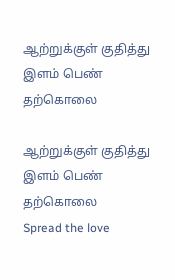ஆற்றுக்குள் குதித்து இளம் பெண் தற்கொலை

ஆற்றுக்குள் குதித்து இளம் பெண் தற்கொலை
Spread the love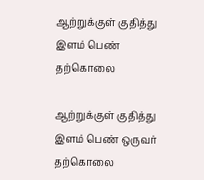ஆற்றுக்குள் குதித்து இளம் பெண் தற்கொலை

ஆற்றுக்குள் குதித்து இளம் பெண் ஒருவர் தற்கொலை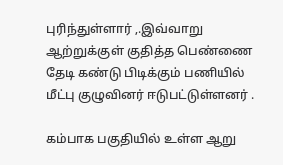புரிந்துள்ளார் ,.இவ்வாறு ஆற்றுக்குள் குதித்த பெண்ணை தேடி கண்டு பிடிக்கும் பணியில் மீட்பு குழுவினர் ஈடுபட்டுள்ளனர் .

கம்பாக பகுதியில் உள்ள ஆறு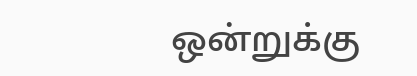ஒன்றுக்கு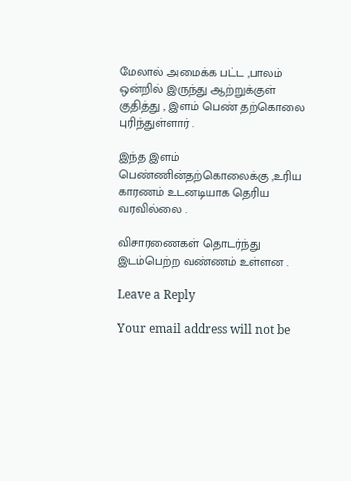மேலால் அமைக்க பட்ட ,பாலம் ஒன்றில் இருந்து ஆற்றுக்குள் குதித்து , இளம் பெண் தற்கொலை புரிந்துள்ளார் .

இந்த இளம் பெண்ணின்தற்கொலைக்கு ,உரிய காரணம் உடனடியாக தெரிய வரவில்லை .

விசாரணைகள் தொடர்ந்து இடம்பெற்ற வண்ணம் உள்ளன .

Leave a Reply

Your email address will not be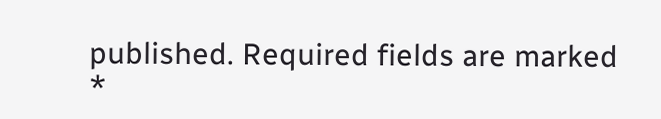published. Required fields are marked *